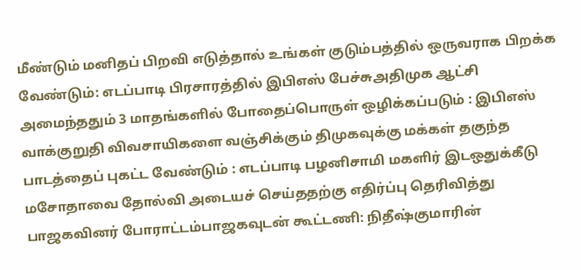மீண்டும் மனிதப் பிறவி எடுத்தால் உங்கள் குடும்பத்தில் ஒருவராக பிறக்க வேண்டும்: எடப்பாடி பிரசாரத்தில் இபிஎஸ் பேச்சுஅதிமுக ஆட்சி அமைந்ததும் 3 மாதங்களில் போதைப்பொருள் ஒழிக்கப்படும் : இபிஎஸ் வாக்குறுதி விவசாயிகளை வஞ்சிக்கும் திமுகவுக்கு மக்கள் தகுந்த பாடத்தைப் புகட்ட வேண்டும் : எடப்பாடி பழனிசாமி மகளிர் இடஒதுக்கீடு மசோதாவை தோல்வி அடையச் செய்ததற்கு எதிர்ப்பு தெரிவித்து பாஜகவினர் போராட்டம்பாஜகவுடன் கூட்டணி: நிதீஷ்குமாரின்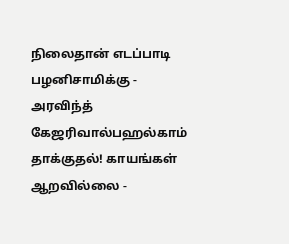நிலைதான் எடப்பாடி பழனிசாமிக்கு - அரவிந்த் கேஜரிவால்பஹல்காம் தாக்குதல்! காயங்கள் ஆறவில்லை -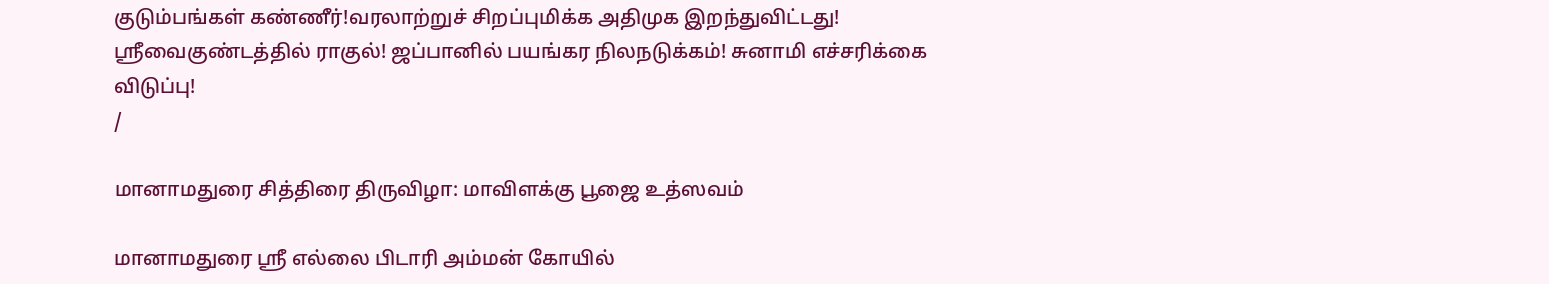குடும்பங்கள் கண்ணீர்!வரலாற்றுச் சிறப்புமிக்க அதிமுக இறந்துவிட்டது! ஸ்ரீவைகுண்டத்தில் ராகுல்! ஜப்பானில் பயங்கர நிலநடுக்கம்! சுனாமி எச்சரிக்கை விடுப்பு!
/

மானாமதுரை சித்திரை திருவிழா: மாவிளக்கு பூஜை உத்ஸவம்

மானாமதுரை ஸ்ரீ எல்லை பிடாரி அம்மன் கோயில்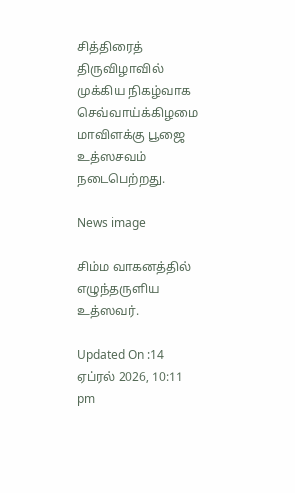சித்திரைத் திருவிழாவில் முக்கிய நிகழ்வாக செவ்வாய்க்கிழமை மாவிளக்கு பூஜை உத்ஸசவம் நடைபெற்றது.

News image

சிம்ம வாகனத்தில் எழுந்தருளிய உத்ஸவர்.

Updated On :14 ஏப்ரல் 2026, 10:11 pm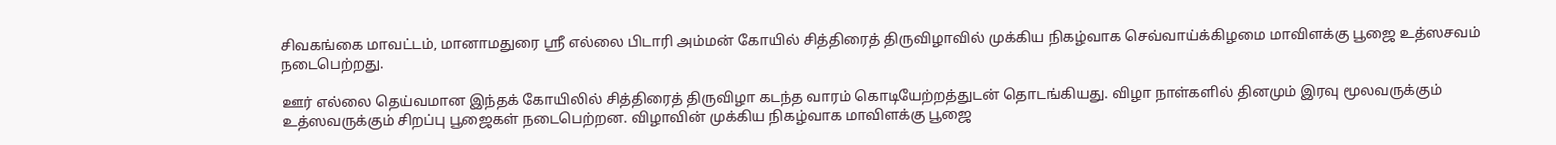சிவகங்கை மாவட்டம், மானாமதுரை ஸ்ரீ எல்லை பிடாரி அம்மன் கோயில் சித்திரைத் திருவிழாவில் முக்கிய நிகழ்வாக செவ்வாய்க்கிழமை மாவிளக்கு பூஜை உத்ஸசவம் நடைபெற்றது.

ஊர் எல்லை தெய்வமான இந்தக் கோயிலில் சித்திரைத் திருவிழா கடந்த வாரம் கொடியேற்றத்துடன் தொடங்கியது. விழா நாள்களில் தினமும் இரவு மூலவருக்கும் உத்ஸவருக்கும் சிறப்பு பூஜைகள் நடைபெற்றன. விழாவின் முக்கிய நிகழ்வாக மாவிளக்கு பூஜை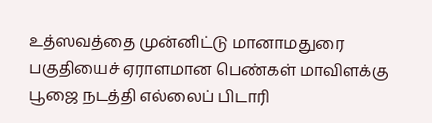உத்ஸவத்தை முன்னிட்டு மானாமதுரை பகுதியைச் ஏராளமான பெண்கள் மாவிளக்கு பூஜை நடத்தி எல்லைப் பிடாரி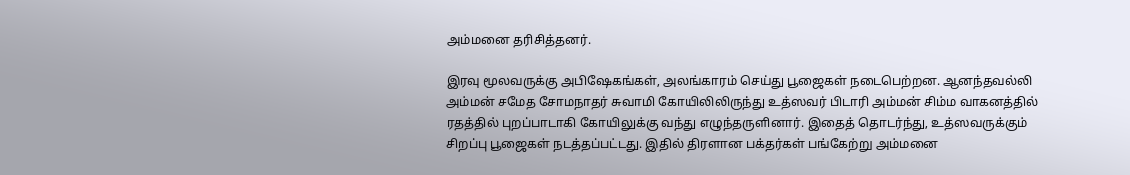அம்மனை தரிசித்தனர்.

இரவு மூலவருக்கு அபிஷேகங்கள், அலங்காரம் செய்து பூஜைகள் நடைபெற்றன. ஆனந்தவல்லி அம்மன் சமேத சோமநாதர் சுவாமி கோயிலிலிருந்து உத்ஸவர் பிடாரி அம்மன் சிம்ம வாகனத்தில் ரதத்தில் புறப்பாடாகி கோயிலுக்கு வந்து எழுந்தருளினார். இதைத் தொடர்ந்து, உத்ஸவருக்கும் சிறப்பு பூஜைகள் நடத்தப்பட்டது. இதில் திரளான பக்தர்கள் பங்கேற்று அம்மனை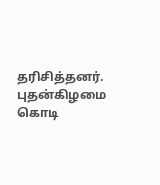தரிசித்தனர். புதன்கிழமை கொடி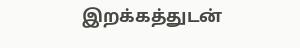இறக்கத்துடன்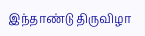இந்தாண்டு திருவிழா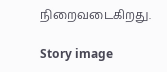நிறைவடைகிறது.

Story image